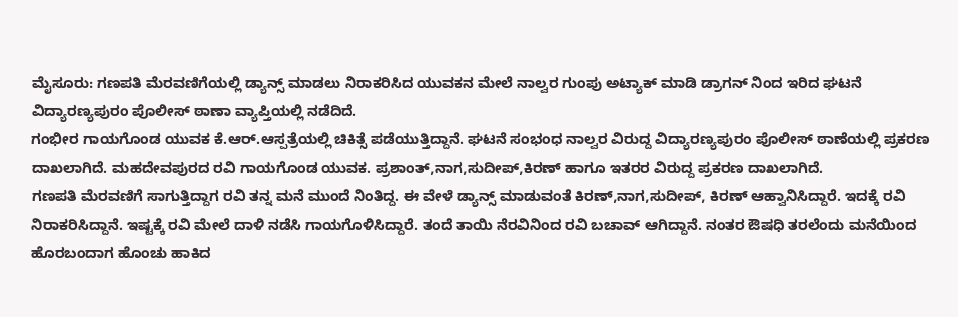ಮೈಸೂರು: ಗಣಪತಿ ಮೆರವಣಿಗೆಯಲ್ಲಿ ಡ್ಯಾನ್ಸ್ ಮಾಡಲು ನಿರಾಕರಿಸಿದ ಯುವಕನ ಮೇಲೆ ನಾಲ್ವರ ಗುಂಪು ಅಟ್ಯಾಕ್ ಮಾಡಿ ಡ್ರಾಗನ್ ನಿಂದ ಇರಿದ ಘಟನೆ ವಿದ್ಯಾರಣ್ಯಪುರಂ ಪೊಲೀಸ್ ಠಾಣಾ ವ್ಯಾಪ್ತಿಯಲ್ಲಿ ನಡೆದಿದೆ.
ಗಂಭೀರ ಗಾಯಗೊಂಡ ಯುವಕ ಕೆ.ಆರ್.ಆಸ್ಪತ್ರೆಯಲ್ಲಿ ಚಿಕಿತ್ಸೆ ಪಡೆಯುತ್ತಿದ್ದಾನೆ. ಘಟನೆ ಸಂಭಂಧ ನಾಲ್ವರ ವಿರುದ್ದ ವಿದ್ಯಾರಣ್ಯಪುರಂ ಪೊಲೀಸ್ ಠಾಣೆಯಲ್ಲಿ ಪ್ರಕರಣ ದಾಖಲಾಗಿದೆ. ಮಹದೇವಪುರದ ರವಿ ಗಾಯಗೊಂಡ ಯುವಕ. ಪ್ರಶಾಂತ್,ನಾಗ,ಸುದೀಪ್,ಕಿರಣ್ ಹಾಗೂ ಇತರರ ವಿರುದ್ದ ಪ್ರಕರಣ ದಾಖಲಾಗಿದೆ.
ಗಣಪತಿ ಮೆರವಣಿಗೆ ಸಾಗುತ್ತಿದ್ದಾಗ ರವಿ ತನ್ನ ಮನೆ ಮುಂದೆ ನಿಂತಿದ್ದ. ಈ ವೇಳೆ ಡ್ಯಾನ್ಸ್ ಮಾಡುವಂತೆ ಕಿರಣ್,ನಾಗ,ಸುದೀಪ್, ಕಿರಣ್ ಆಹ್ವಾನಿಸಿದ್ದಾರೆ. ಇದಕ್ಕೆ ರವಿ ನಿರಾಕರಿಸಿದ್ದಾನೆ. ಇಷ್ಟಕ್ಕೆ ರವಿ ಮೇಲೆ ದಾಳಿ ನಡೆಸಿ ಗಾಯಗೊಳಿಸಿದ್ದಾರೆ. ತಂದೆ ತಾಯಿ ನೆರವಿನಿಂದ ರವಿ ಬಚಾವ್ ಆಗಿದ್ದಾನೆ. ನಂತರ ಔಷಧಿ ತರಲೆಂದು ಮನೆಯಿಂದ ಹೊರಬಂದಾಗ ಹೊಂಚು ಹಾಕಿದ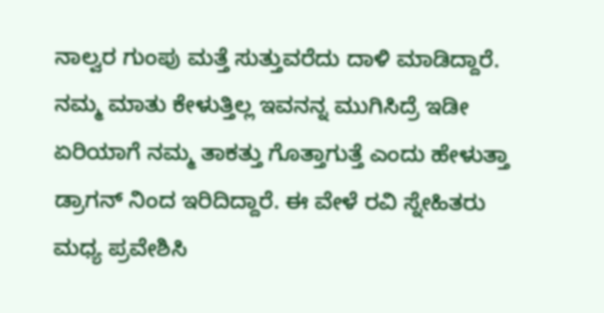ನಾಲ್ವರ ಗುಂಪು ಮತ್ತೆ ಸುತ್ತುವರೆದು ದಾಳಿ ಮಾಡಿದ್ದಾರೆ.
ನಮ್ಮ ಮಾತು ಕೇಳುತ್ತಿಲ್ಲ ಇವನನ್ನ ಮುಗಿಸಿದ್ರೆ ಇಡೀ ಏರಿಯಾಗೆ ನಮ್ಮ ತಾಕತ್ತು ಗೊತ್ತಾಗುತ್ತೆ ಎಂದು ಹೇಳುತ್ತಾ ಡ್ರಾಗನ್ ನಿಂದ ಇರಿದಿದ್ದಾರೆ. ಈ ವೇಳೆ ರವಿ ಸ್ನೇಹಿತರು ಮಧ್ಯ ಪ್ರವೇಶಿಸಿ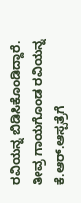ರವಿಯನ್ನ ಬಿಡಿಸಿಕೊಂಡಿದ್ದಾರೆ. ತೀವ್ರ ಗಾಯಗೊಂಡ ರವಿಯನ್ನ ಕೆ.ಆರ್.ಆಸ್ಪತ್ರೆಗೆ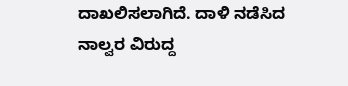ದಾಖಲಿಸಲಾಗಿದೆ. ದಾಳಿ ನಡೆಸಿದ ನಾಲ್ವರ ವಿರುದ್ದ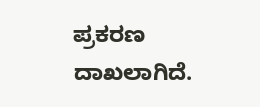ಪ್ರಕರಣ ದಾಖಲಾಗಿದೆ.